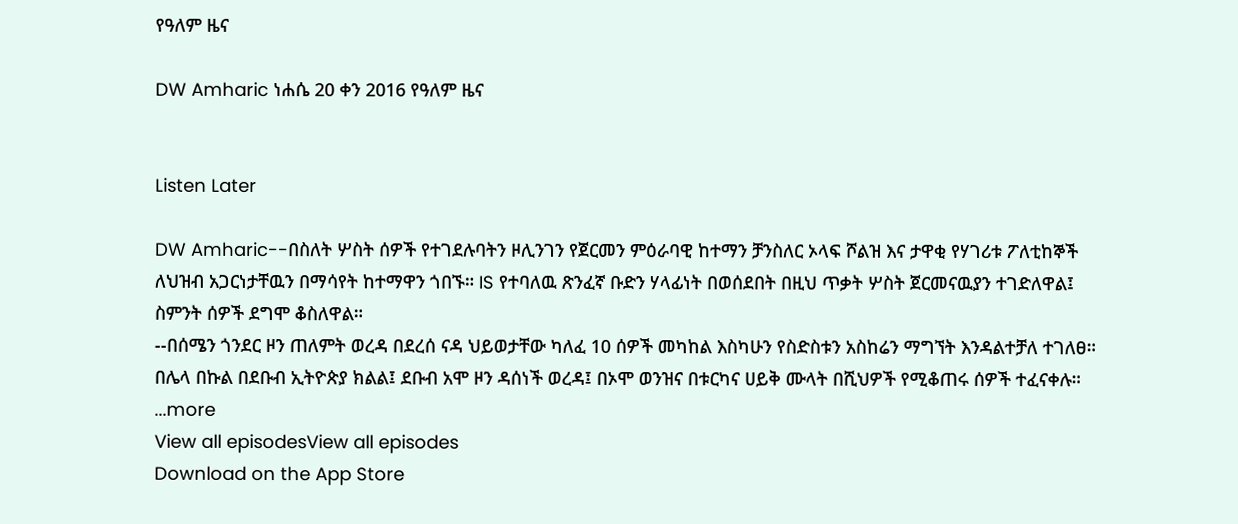የዓለም ዜና

DW Amharic ነሐሴ 20 ቀን 2016 የዓለም ዜና


Listen Later

DW Amharic--በስለት ሦስት ሰዎች የተገደሉባትን ዞሊንገን የጀርመን ምዕራባዊ ከተማን ቻንስለር ኦላፍ ሾልዝ እና ታዋቂ የሃገሪቱ ፖለቲከኞች ለህዝብ አጋርነታቸዉን በማሳየት ከተማዋን ጎበኙ። IS የተባለዉ ጽንፈኛ ቡድን ሃላፊነት በወሰደበት በዚህ ጥቃት ሦስት ጀርመናዉያን ተገድለዋል፤ ስምንት ሰዎች ደግሞ ቆስለዋል።
--በሰሜን ጎንደር ዞን ጠለምት ወረዳ በደረሰ ናዳ ህይወታቸው ካለፈ 10 ሰዎች መካከል እስካሁን የስድስቱን አስከሬን ማግኘት እንዳልተቻለ ተገለፀ። በሌላ በኩል በደቡብ ኢትዮጵያ ክልል፤ ደቡብ አሞ ዞን ዳሰነች ወረዳ፤ በኦሞ ወንዝና በቱርካና ሀይቅ ሙላት በሺህዎች የሚቆጠሩ ሰዎች ተፈናቀሉ።
...more
View all episodesView all episodes
Download on the App Store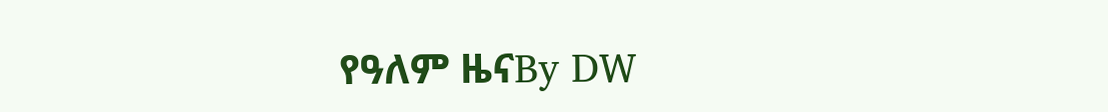የዓለም ዜናBy DW